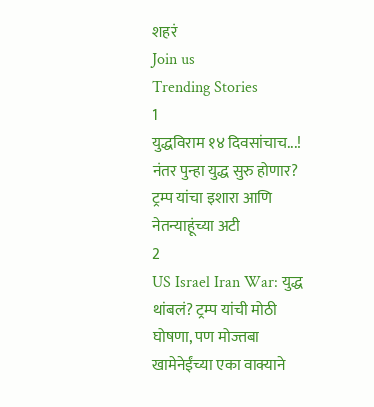शहरं
Join us
Trending Stories
1
युद्धविराम १४ दिवसांचाच...! नंतर पुन्हा युद्ध सुरु होणार? ट्रम्प यांचा इशारा आणि नेतन्याहूंच्या अटी
2
US Israel Iran War: युद्ध थांबलं? ट्रम्प यांची मोठी घोषणा, पण मोज्तबा खामेनेईंच्या एका वाक्याने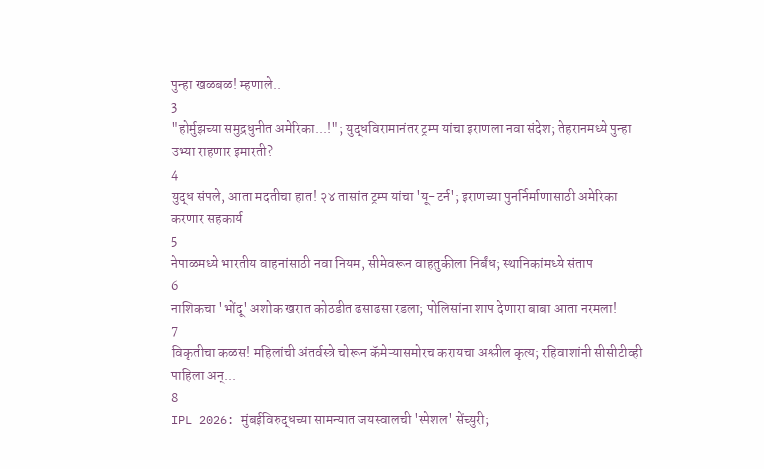पुन्हा खळबळ! म्हणाले..
3
"होर्मुझच्या समुद्रधुनीत अमेरिका...!"; युद्धविरामानंतर ट्रम्प यांचा इराणला नवा संदेश; तेहरानमध्ये पुन्हा उभ्या राहणार इमारती?
4
युद्ध संपले, आता मदतीचा हात! २४ तासांत ट्रम्प यांचा 'यू-टर्न'; इराणच्या पुनर्निर्माणासाठी अमेरिका करणार सहकार्य
5
नेपाळमध्ये भारतीय वाहनांसाठी नवा नियम, सीमेवरून वाहतुकीला निर्बंध; स्थानिकांमध्ये संताप
6
नाशिकचा 'भोंदू' अशोक खरात कोठडीत ढसाढसा रडला; पोलिसांना शाप देणारा बाबा आता नरमला!
7
विकृतीचा कळस! महिलांची अंतर्वस्त्रे चोरून कॅमेऱ्यासमोरच करायचा अश्लील कृत्य; रहिवाशांनी सीसीटीव्ही पाहिला अन्...
8
IPL 2026: मुंबईविरुद्धच्या सामन्यात जयस्वालची 'स्पेशल' सेंच्युरी;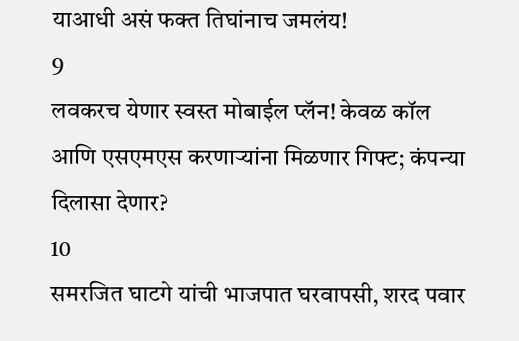याआधी असं फक्त तिघांनाच जमलंय!
9
लवकरच येणार स्वस्त मोबाईल प्लॅन! केवळ कॉल आणि एसएमएस करणाऱ्यांना मिळणार गिफ्ट; कंपन्या दिलासा देणार?
10
समरजित घाटगे यांची भाजपात घरवापसी, शरद पवार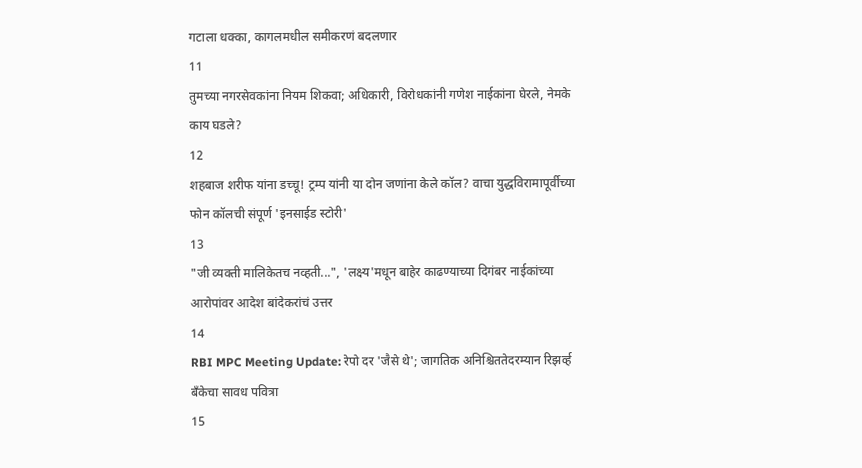गटाला धक्का, कागलमधील समीकरणं बदलणार
11
तुमच्या नगरसेवकांना नियम शिकवा; अधिकारी, विरोधकांनी गणेश नाईकांना घेरले, नेमके काय घडले?
12
शहबाज शरीफ यांना डच्चू! ट्रम्प यांनी या दोन जणांना केले कॉल? वाचा युद्धविरामापूर्वीच्या फोन कॉलची संपूर्ण 'इनसाईड स्टोरी'
13
"जी व्यक्ती मालिकेतच नव्हती...", 'लक्ष्य'मधून बाहेर काढण्याच्या दिगंबर नाईकांच्या आरोपांवर आदेश बांदेकरांचं उत्तर
14
RBI MPC Meeting Update: रेपो दर 'जैसे थे'; जागतिक अनिश्चिततेदरम्यान रिझर्व्ह बँकेचा सावध पवित्रा
15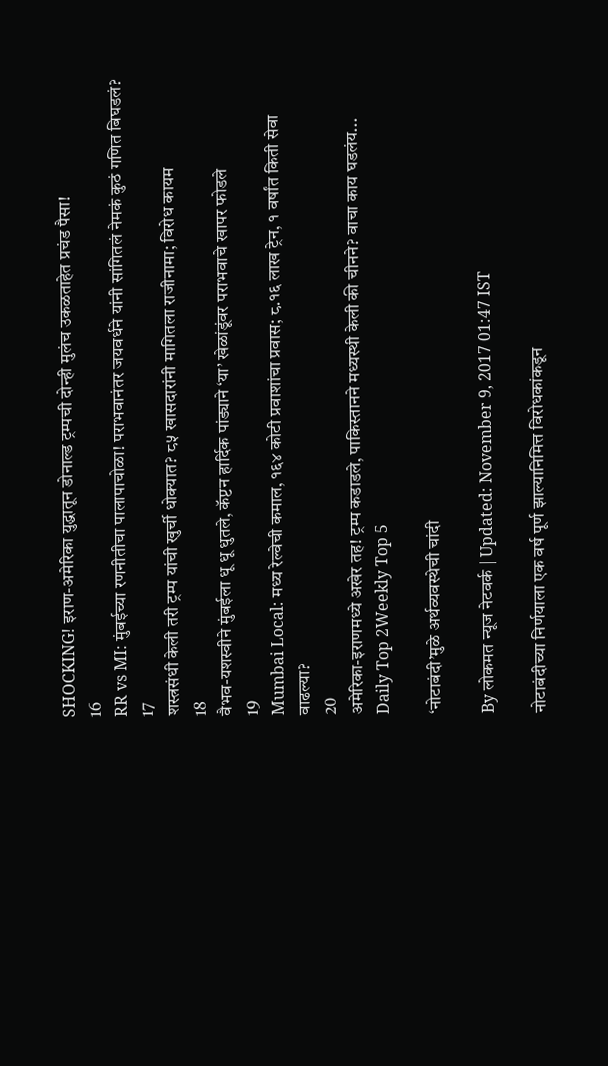SHOCKING! इराण-अमेरिका युद्धातून डोनाल्ड ट्रम्पची दोन्ही मुलंच उकळताहेत प्रचंड पैसा!
16
RR vs MI: मुंबईच्या रणनीतीचा पालापाचोळा! पराभवानंतर जयवर्धने यांनी सांगितलं नेमकं कुठं गणित बिघडलं?
17
शस्त्रसंधी केली तरी ट्रम्प यांची खुर्ची धोक्यात? ८५ खासदारांनी मागितला राजीनामा; विरोध कायम
18
वैभव-यशस्वीने मुंबईला धू धू धुतले, कॅप्टन हार्दिक पांड्याने ‘या’ खेळांडूंवर पराभवाचे खापर फोडले
19
Mumbai Local: मध्य रेल्वेची कमाल, १६४ कोटी प्रवाशांचा प्रवास; ८.१६ लाख ट्रेन, १ वर्षांत किती सेवा वाढल्या?
20
अमेरिका-इराणमध्ये अखेर तह! ट्रम्प कडाडले, पाकिस्तानने मध्यस्थी केली की चीनने? वाचा काय घडलंय...
Daily Top 2Weekly Top 5

‘नोटाबंदी’मुळे अर्थव्यवस्थेची चांदी

By लोकमत न्यूज नेटवर्क | Updated: November 9, 2017 01:47 IST

नोटाबंदीच्या निर्णयाला एक वर्ष पूर्ण झाल्यानिमित्त विरोधकांकडून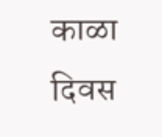काळा दिवस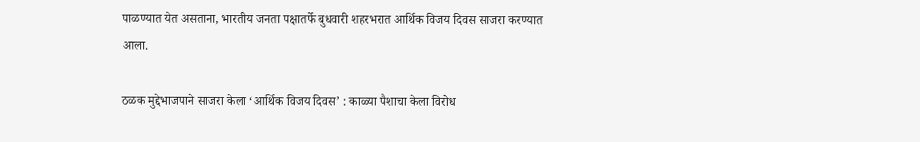पाळण्यात येत असताना, भारतीय जनता पक्षातर्फे बुधवारी शहरभरात आर्थिक विजय दिवस साजरा करण्यात आला.

ठळक मुद्देभाजपाने साजरा केला ‘आर्थिक विजय दिवस’ : काळ्या पैशाचा केला विरोध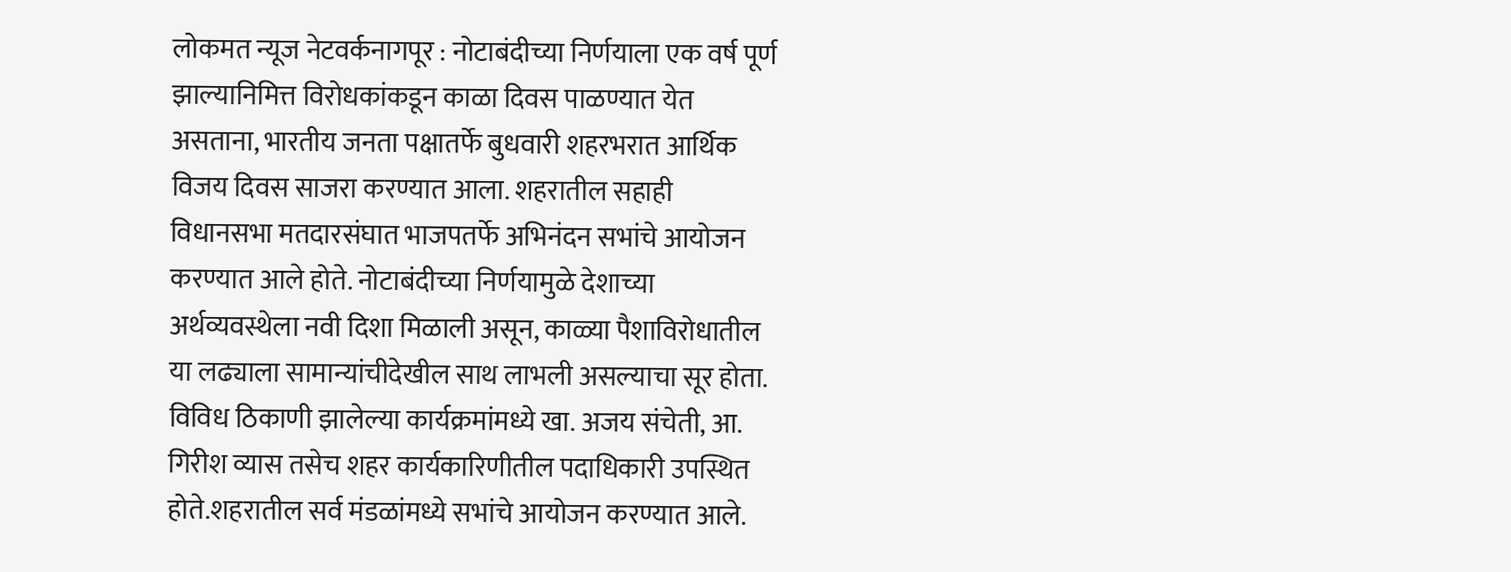लोकमत न्यूज नेटवर्कनागपूर : नोटाबंदीच्या निर्णयाला एक वर्ष पूर्ण झाल्यानिमित्त विरोधकांकडून काळा दिवस पाळण्यात येत असताना, भारतीय जनता पक्षातर्फे बुधवारी शहरभरात आर्थिक विजय दिवस साजरा करण्यात आला. शहरातील सहाही विधानसभा मतदारसंघात भाजपतर्फे अभिनंदन सभांचे आयोजन करण्यात आले होते. नोटाबंदीच्या निर्णयामुळे देशाच्या अर्थव्यवस्थेला नवी दिशा मिळाली असून, काळ्या पैशाविरोधातील या लढ्याला सामान्यांचीदेखील साथ लाभली असल्याचा सूर होता. विविध ठिकाणी झालेल्या कार्यक्रमांमध्ये खा. अजय संचेती, आ. गिरीश व्यास तसेच शहर कार्यकारिणीतील पदाधिकारी उपस्थित होते.शहरातील सर्व मंडळांमध्ये सभांचे आयोजन करण्यात आले.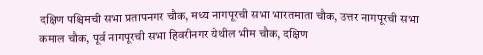दक्षिण पश्चिमची सभा प्रतापनगर चौक, मध्य नागपूरची सभा भारतमाता चौक, उत्तर नागपूरची सभा कमाल चौक, पूर्व नागपूरची सभा हिवरीनगर येथील भीम चौक, दक्षिण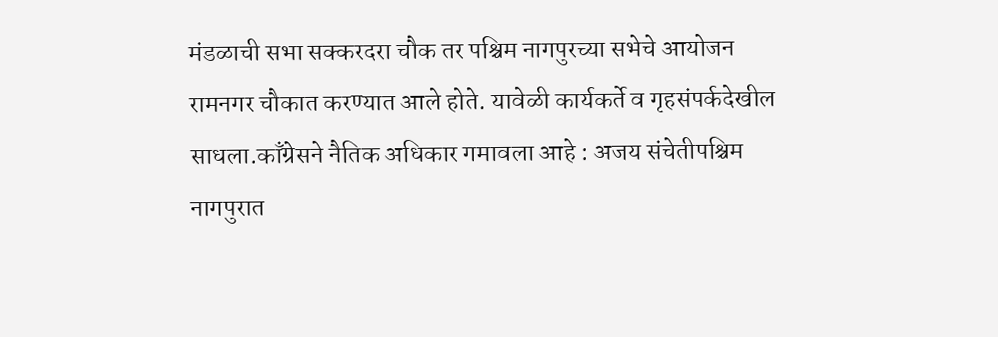मंडळाची सभा सक्करदरा चौक तर पश्चिम नागपुरच्या सभेचे आयोजन रामनगर चौकात करण्यात आले होते. यावेळी कार्यकर्ते व गृहसंपर्कदेखील साधला.काँग्रेसने नैतिक अधिकार गमावला आहे : अजय संचेतीपश्चिम नागपुरात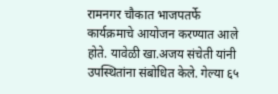रामनगर चौकात भाजपतर्फे कार्यक्रमाचे आयोजन करण्यात आले होते. यावेळी खा.अजय संचेती यांनी उपस्थितांना संबोधित केले. गेल्या ६५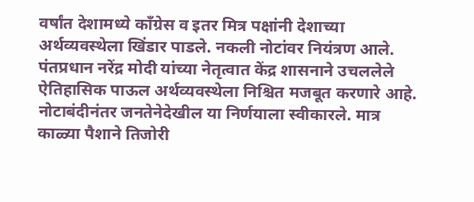वर्षांत देशामध्ये काँग्रेस व इतर मित्र पक्षांनी देशाच्या अर्थव्यवस्थेला खिंडार पाडले. नकली नोटांवर नियंत्रण आले. पंतप्रधान नरेंद्र मोदी यांच्या नेतृत्वात केंद्र शासनाने उचललेले ऐतिहासिक पाऊल अर्थव्यवस्थेला निश्चित मजबूत करणारे आहे. नोटाबंदीनंतर जनतेनेदेखील या निर्णयाला स्वीकारले. मात्र काळ्या पैशाने तिजोरी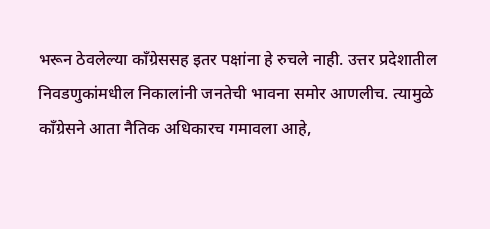भरून ठेवलेल्या काँग्रेससह इतर पक्षांना हे रुचले नाही. उत्तर प्रदेशातील निवडणुकांमधील निकालांनी जनतेची भावना समोर आणलीच. त्यामुळे काँग्रेसने आता नैतिक अधिकारच गमावला आहे,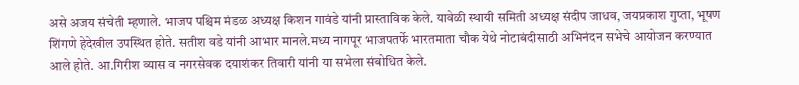असे अजय संचेती म्हणाले. भाजप पश्चिम मंडळ अध्यक्ष किशन गावंडे यांनी प्रास्ताविक केले. यावेळी स्थायी समिती अध्यक्ष संदीप जाधव, जयप्रकाश गुप्ता, भूषण शिंगणे हेदेखील उपस्थित होते. सतीश वडे यांनी आभार मानले.मध्य नागपूर भाजपतर्फे भारतमाता चौक येथे नोटाबंदीसाठी अभिनंदन सभेचे आयोजन करण्यात आले होते. आ.गिरीश व्यास व नगरसेवक दयाशंकर तिवारी यांनी या सभेला संबोधित केले.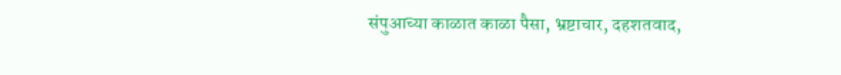संपुआच्या काळात काळा पैसा, भ्रष्टाचार, दहशतवाद,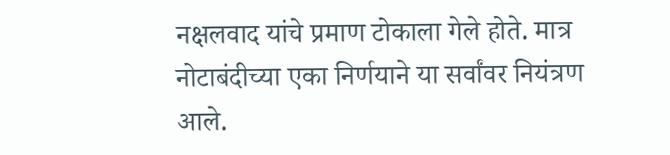नक्षलवाद यांचे प्रमाण टोकाला गेले होते. मात्र नोटाबंदीच्या एका निर्णयाने या सर्वांवर नियंत्रण आले.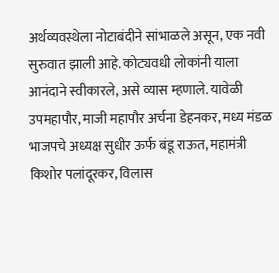अर्थव्यवस्थेला नोटाबंदीने सांभाळले असून, एक नवी सुरुवात झाली आहे. कोट्यवधी लोकांनी याला आनंदाने स्वीकारले, असे व्यास म्हणाले. यावेळी उपमहापौर, माजी महापौर अर्चना डेहनकर, मध्य मंडळ भाजपचे अध्यक्ष सुधीर ऊर्फ बंडू राऊत, महामंत्री किशोर पलांदूरकर, विलास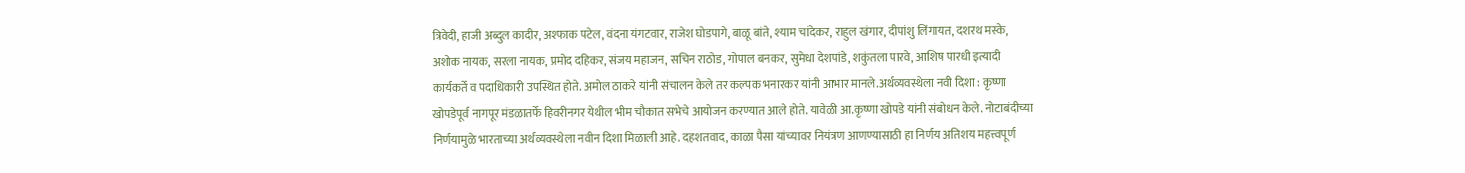त्रिवेदी, हाजी अब्दुल कादीर, अश्फाक पटेल, वंदना यंगटवार, राजेश घोडपागे, बाळू बांते, श्याम चांदेकर, राहुल खंगार, दीपांशु लिंगायत, दशरथ मस्के, अशोक नायक, सरला नायक, प्रमोद दहिकर, संजय महाजन, सचिन राठोड, गोपाल बनकर, सुमेधा देशपांडे, शकुंतला पारवे, आशिष पारधी इत्यादी कार्यकर्ते व पदाधिकारी उपस्थित होते. अमोल ठाकरे यांनी संचालन केले तर कल्पक भनारकर यांनी आभार मानले.अर्थव्यवस्थेला नवी दिशा : कृष्णा खोपडेपूर्व नागपूर मंडळातर्फे हिवरीनगर येथील भीम चौकात सभेचे आयोजन करण्यात आले होते. यावेळी आ.कृष्णा खोपडे यांनी संबोधन केले. नोटाबंदीच्या निर्णयामुळे भारताच्या अर्थव्यवस्थेला नवीन दिशा मिळाली आहे. दहशतवाद, काळा पैसा यांच्यावर नियंत्रण आणण्यासाठी हा निर्णय अतिशय महत्त्वपूर्ण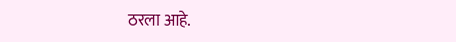ठरला आहे.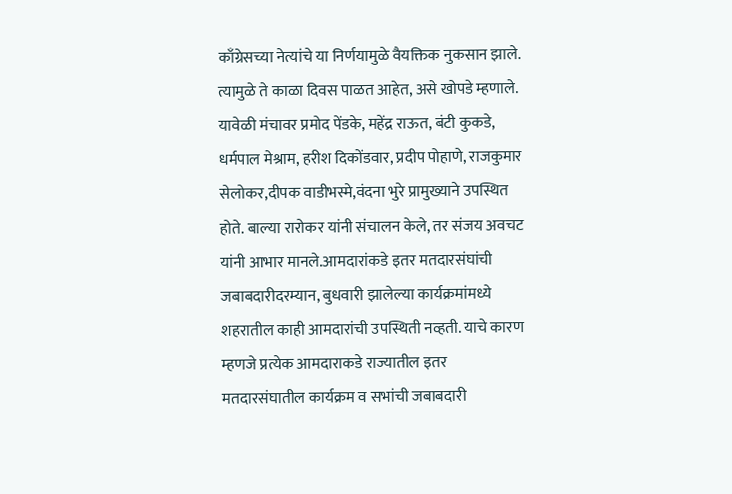काँग्रेसच्या नेत्यांचे या निर्णयामुळे वैयक्तिक नुकसान झाले. त्यामुळे ते काळा दिवस पाळत आहेत, असे खोपडे म्हणाले. यावेळी मंचावर प्रमोद पेंडके, महेंद्र राऊत, बंटी कुकडे, धर्मपाल मेश्राम, हरीश दिकोंडवार, प्रदीप पोहाणे, राजकुमार सेलोकर,दीपक वाडीभस्मे,वंदना भुरे प्रामुख्याने उपस्थित होते. बाल्या रारोकर यांनी संचालन केले, तर संजय अवचट यांनी आभार मानले.आमदारांकडे इतर मतदारसंघांची जबाबदारीदरम्यान, बुधवारी झालेल्या कार्यक्रमांमध्ये शहरातील काही आमदारांची उपस्थिती नव्हती. याचे कारण म्हणजे प्रत्येक आमदाराकडे राज्यातील इतर मतदारसंघातील कार्यक्रम व सभांची जबाबदारी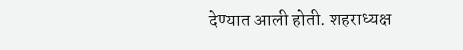देण्यात आली होती. शहराध्यक्ष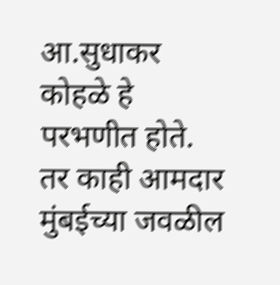आ.सुधाकर कोहळे हे परभणीत होते. तर काही आमदार मुंबईच्या जवळील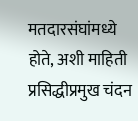मतदारसंघांमध्ये होते, अशी माहिती प्रसिद्धीप्रमुख चंदन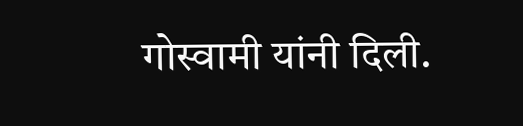गोस्वामी यांनी दिली.